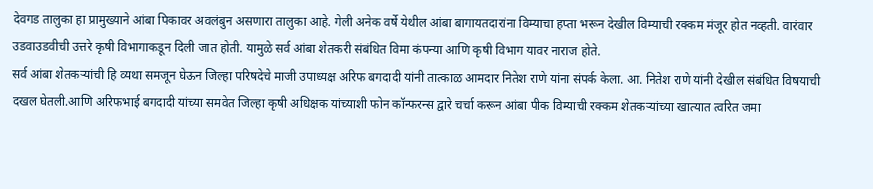देवगड तालुका हा प्रामुख्याने आंबा पिकावर अवलंबुन असणारा तालुका आहे. गेली अनेक वर्षे येथील आंबा बागायतदारांना विम्याचा हप्ता भरून देखील विम्याची रक्कम मंजूर होत नव्हती. वारंवार उडवाउडवीची उत्तरे कृषी विभागाकडून दिली जात होती. यामुळे सर्व आंबा शेतकरी संबंधित विमा कंपन्या आणि कृषी विभाग यावर नाराज होते.
सर्व आंबा शेतकऱ्यांची हि व्यथा समजून घेऊन जिल्हा परिषदेचे माजी उपाध्यक्ष अरिफ बगदादी यांनी तात्काळ आमदार नितेश राणे यांना संपर्क केला. आ. नितेश राणे यांनी देखील संबंधित विषयाची दखल घेतली.आणि अरिफभाई बगदादी यांच्या समवेत जिल्हा कृषी अधिक्षक यांच्याशी फोन कॉन्फरन्स द्वारे चर्चा करून आंबा पीक विम्याची रक्कम शेतकऱ्यांच्या खात्यात त्वरित जमा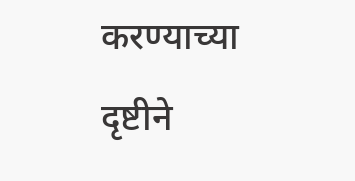करण्याच्या दृष्टीने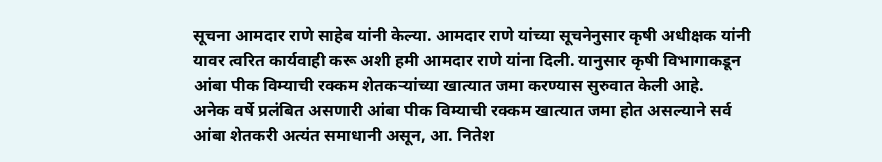सूचना आमदार राणे साहेब यांनी केल्या. आमदार राणे यांच्या सूचनेनुसार कृषी अधीक्षक यांनी यावर त्वरित कार्यवाही करू अशी हमी आमदार राणे यांना दिली. यानुसार कृषी विभागाकडून आंबा पीक विम्याची रक्कम शेतकऱ्यांच्या खात्यात जमा करण्यास सुरुवात केली आहे.
अनेक वर्षे प्रलंबित असणारी आंबा पीक विम्याची रक्कम खात्यात जमा होत असल्याने सर्व आंबा शेतकरी अत्यंत समाधानी असून, आ. नितेश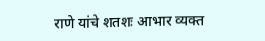राणे यांचे शतशः आभार व्यक्त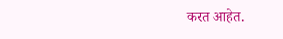करत आहेत.